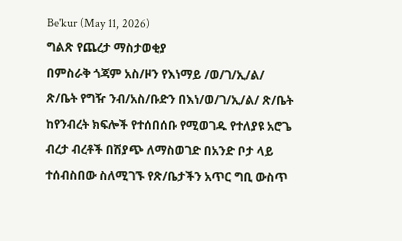Be'kur (May 11, 2026)
ግልጽ የጨረታ ማስታወቂያ
በምስራቅ ጎጃም አስ/ዞን የእነማይ /ወ/ገ/ኢ/ል/ ጽ/ቤት የግዥ ንብ/አስ/ቡድን በእነ/ወ/ገ/ኢ/ል/ ጽ/ቤት ከየንብረት ክፍሎች የተሰበሰቡ የሚወገዱ የተለያዩ አሮጌ ብረታ ብረቶች በሽያጭ ለማስወገድ በአንድ ቦታ ላይ ተሰብስበው ስለሚገኙ የጽ/ቤታችን አጥር ግቢ ውስጥ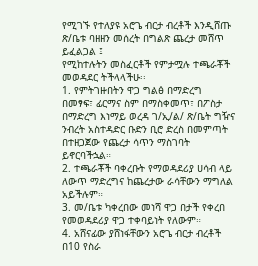የሚገኙ የተለያዩ አሮጌ ብርታ ብረቶች እንዲሸጡ ጽ/ቤቱ ባዘዘን መሰረት በግልጽ ጨረታ መሸጥ ይፈልጋል ፤
የሚከተሉትን መስፈርቶች የምታሟሉ ተጫራቾች መወዳደር ትችላላችሁ፡፡
1. የምትገዙበትን ዋጋ ግልፅ በማድረግ በመፃፍ፣ ፊርማና ስም በማስቀመጥ፣ በፖስታ በማድረግ እነማይ ወረዳ ገ/ኢ/ል/ ጽ/ቤት ግዥና ንብረት አስተዳድር ቡድን ቢሮ ድረስ በመምጣት በተዘጋጀው የጨረታ ሳጥን ማስገባት ይኖርባችኋል።
2. ተጫራቾች ባቀረቡት የማወዳደሪያ ሀሳብ ላይ ለውጥ ማድረግና ከጨረታው ራሳቸውን ማግለል አይችሉም።
3. መ/ቤቱ ካቀረበው መነሻ ዋጋ በታች የቀረበ የመወዳደሪያ ዋጋ ተቀባይነት የለውም።
4. አሸናፊው ያሸነፋቸውን አሮጌ ብርታ ብረቶች በ10 የስራ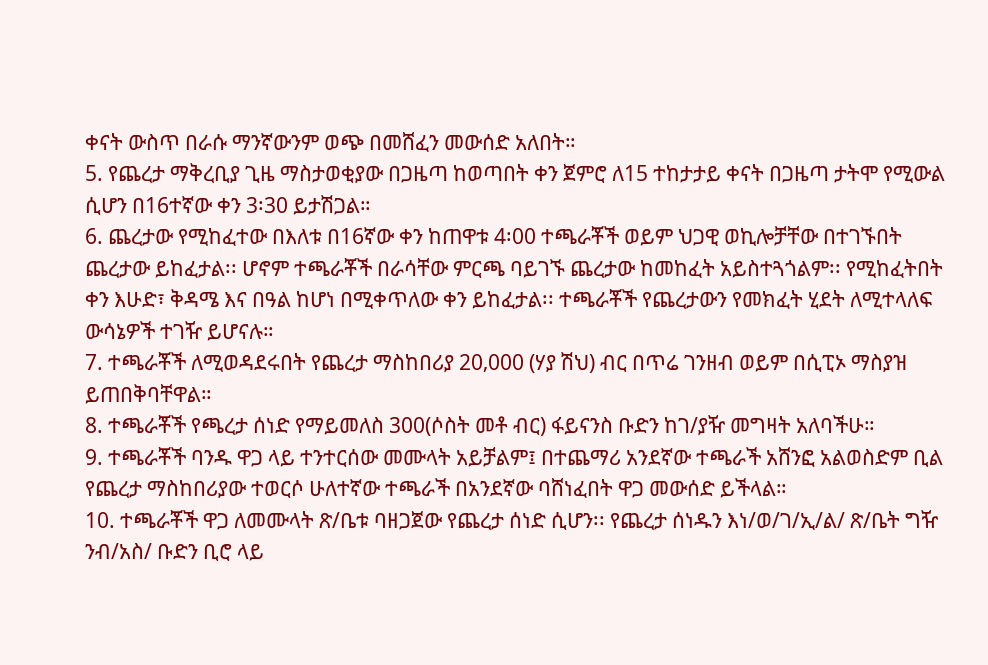ቀናት ውስጥ በራሱ ማንኛውንም ወጭ በመሸፈን መውሰድ አለበት።
5. የጨረታ ማቅረቢያ ጊዜ ማስታወቂያው በጋዜጣ ከወጣበት ቀን ጀምሮ ለ15 ተከታታይ ቀናት በጋዜጣ ታትሞ የሚውል ሲሆን በ16ተኛው ቀን 3፡30 ይታሽጋል።
6. ጨረታው የሚከፈተው በእለቱ በ16ኛው ቀን ከጠዋቱ 4፡00 ተጫራቾች ወይም ህጋዊ ወኪሎቻቸው በተገኙበት ጨረታው ይከፈታል፡፡ ሆኖም ተጫራቾች በራሳቸው ምርጫ ባይገኙ ጨረታው ከመከፈት አይስተጓጎልም፡፡ የሚከፈትበት ቀን እሁድ፣ ቅዳሜ እና በዓል ከሆነ በሚቀጥለው ቀን ይከፈታል፡፡ ተጫራቾች የጨረታውን የመክፈት ሂደት ለሚተላለፍ ውሳኔዎች ተገዥ ይሆናሉ።
7. ተጫራቾች ለሚወዳደሩበት የጨረታ ማስከበሪያ 20‚000 (ሃያ ሽህ) ብር በጥሬ ገንዘብ ወይም በሲፒኦ ማስያዝ ይጠበቅባቸዋል።
8. ተጫራቾች የጫረታ ሰነድ የማይመለስ 300(ሶስት መቶ ብር) ፋይናንስ ቡድን ከገ/ያዥ መግዛት አለባችሁ።
9. ተጫራቾች ባንዱ ዋጋ ላይ ተንተርሰው መሙላት አይቻልም፤ በተጨማሪ አንደኛው ተጫራች አሸንፎ አልወስድም ቢል የጨረታ ማስከበሪያው ተወርሶ ሁለተኛው ተጫራች በአንደኛው ባሸነፈበት ዋጋ መውሰድ ይችላል።
10. ተጫራቾች ዋጋ ለመሙላት ጽ/ቤቱ ባዘጋጀው የጨረታ ሰነድ ሲሆን፡፡ የጨረታ ሰነዱን እነ/ወ/ገ/ኢ/ል/ ጽ/ቤት ግዥ ንብ/አስ/ ቡድን ቢሮ ላይ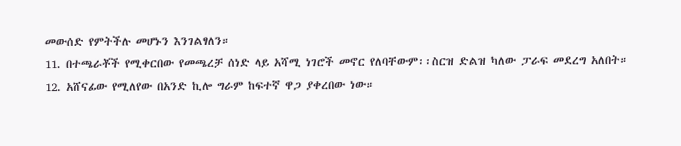መውሰድ የምትችሉ መሆኑን እንገልፃለን።
11. በተጫራቾች የሚቀርበው የመጫረቻ ሰነድ ላይ አሻሚ ነገሮች መኖር የለባቸውም፡፡ስርዝ ድልዝ ካለው ፓራፍ መደረግ አለበት።
12. አሸናፊው የሚለየው በአንድ ኪሎ ግራም ከፍተኛ ዋጋ ያቀረበው ነው።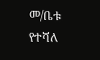መ/ቤቱ የተሻለ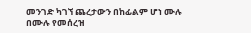መንገድ ካገኘ ጨረታውን በከፊልም ሆነ ሙሉ በሙሉ የመሰረዝ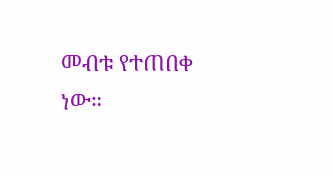መብቱ የተጠበቀ ነው።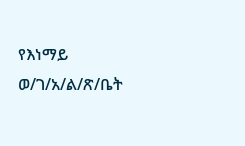የእነማይ ወ/ገ/አ/ል/ጽ/ቤት